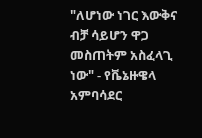"ለሆነው ነገር እውቅና ብቻ ሳይሆን ዋጋ መስጠትም አስፈላጊ ነው" - የቬኔዙዌላ አምባሳደር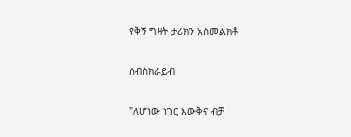የቅኝ ግዛት ታሪክን አስመልክቶ

ሰብስክራይብ

"ለሆነው ነገር እውቅና ብቻ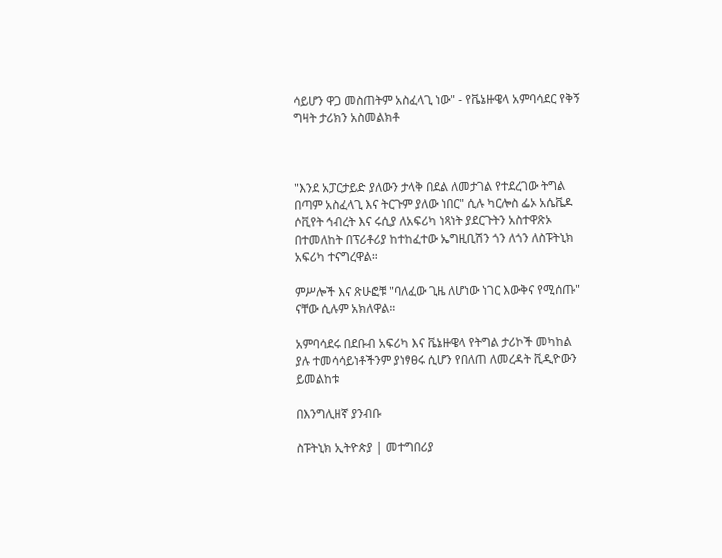ሳይሆን ዋጋ መስጠትም አስፈላጊ ነው" - የቬኔዙዌላ አምባሳደር የቅኝ ግዛት ታሪክን አስመልክቶ



"እንደ አፓርታይድ ያለውን ታላቅ በደል ለመታገል የተደረገው ትግል በጣም አስፈላጊ እና ትርጉም ያለው ነበር" ሲሉ ካርሎስ ፌኦ አሴቬዶ ሶቪየት ኅብረት እና ሩሲያ ለአፍሪካ ነጻነት ያደርጉትን አስተዋጽኦ በተመለከት በፕሪቶሪያ ከተከፈተው ኤግዚቢሽን ጎን ለጎን ለስፑትኒክ አፍሪካ ተናግረዋል።

ምሥሎች እና ጽሁፎቹ "ባለፈው ጊዜ ለሆነው ነገር እውቅና የሚሰጡ" ናቸው ሲሉም አክለዋል።

አምባሳደሩ በደቡብ አፍሪካ እና ቬኔዙዌላ የትግል ታሪኮች መካከል ያሉ ተመሳሳይነቶችንም ያነፃፀሩ ሲሆን የበለጠ ለመረዳት ቪዲዮውን ይመልከቱ

በእንግሊዘኛ ያንብቡ

ስፑትኒክ ኢትዮጵያ | መተግበሪያ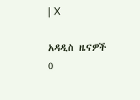| X

አዳዲስ ዜናዎች
0